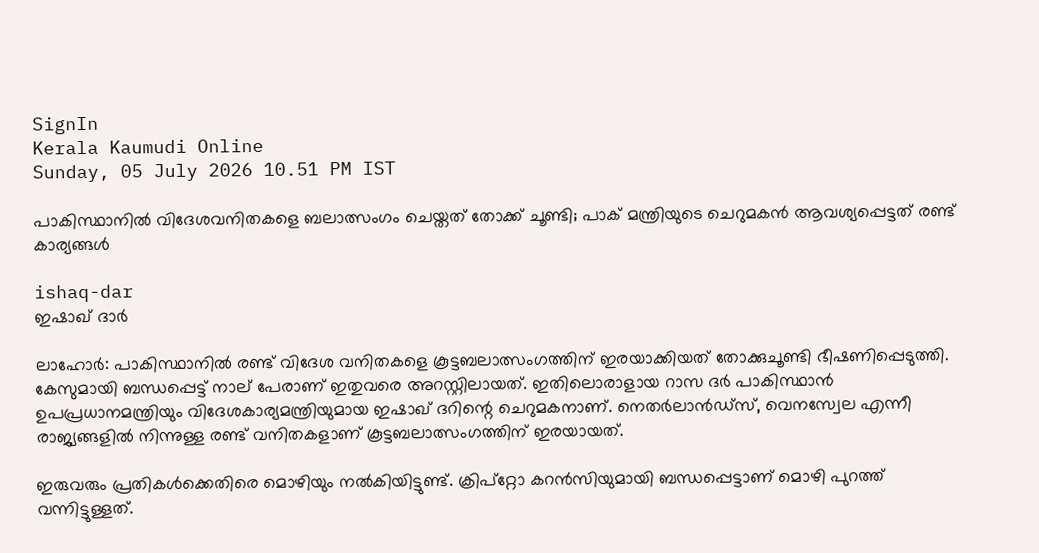SignIn
Kerala Kaumudi Online
Sunday, 05 July 2026 10.51 PM IST

പാകിസ്ഥാനില്‍ വിദേശവനിതകളെ ബലാത്സംഗം ചെയ്തത് തോക്ക് ചൂണ്ടി; പാക് മന്ത്രിയുടെ ചെറുമകന്‍ ആവശ്യപ്പെട്ടത് രണ്ട് കാര്യങ്ങള്‍

ishaq-dar
ഇഷാഖ് ദാര്‍

ലാഹോര്‍: പാകിസ്ഥാനില്‍ രണ്ട് വിദേശ വനിതകളെ കൂട്ടബലാത്സംഗത്തിന് ഇരയാക്കിയത് തോക്കുചൂണ്ടി ഭീഷണിപ്പെടുത്തി. കേസുമായി ബന്ധപ്പെട്ട് നാല് പേരാണ് ഇതുവരെ അറസ്റ്റിലായത്. ഇതിലൊരാളായ റാസ ദര്‍ പാകിസ്ഥാന്‍ ഉപപ്രധാനമന്ത്രിയും വിദേശകാര്യമന്ത്രിയുമായ ഇഷാഖ് ദറിന്റെ ചെറുമകനാണ്. നെതര്‍ലാന്‍ഡ്‌സ്, വെനസ്വേല എന്നീ രാജ്യങ്ങളില്‍ നിന്നുള്ള രണ്ട് വനിതകളാണ് കൂട്ടബലാത്സംഗത്തിന് ഇരയായത്.

ഇരുവരും പ്രതികള്‍ക്കെതിരെ മൊഴിയും നല്‍കിയിട്ടുണ്ട്. ക്രിപ്‌റ്റോ കറന്‍സിയുമായി ബന്ധപ്പെട്ടാണ് മൊഴി പുറത്ത് വന്നിട്ടുള്ളത്.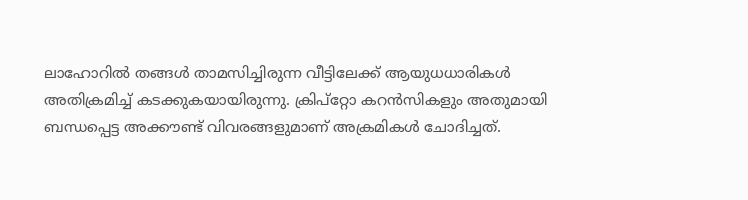ലാഹോറില്‍ തങ്ങള്‍ താമസിച്ചിരുന്ന വീട്ടിലേക്ക് ആയുധധാരികള്‍ അതിക്രമിച്ച് കടക്കുകയായിരുന്നു. ക്രിപ്‌റ്റോ കറന്‍സികളും അതുമായി ബന്ധപ്പെട്ട അക്കൗണ്ട് വിവരങ്ങളുമാണ് അക്രമികള്‍ ചോദിച്ചത്.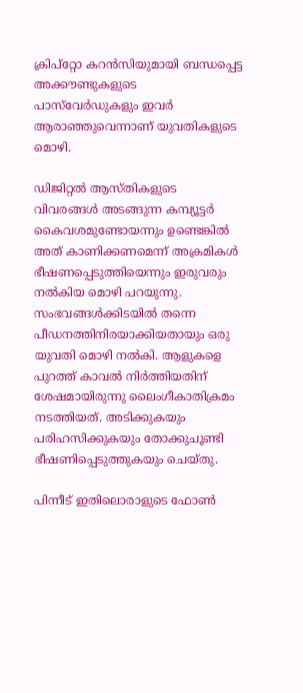ക്രിപ്‌റ്റോ കറന്‍സിയുമായി ബന്ധപ്പെട്ട അക്കൗണ്ടുകളുടെ പാസ്‌വേര്‍ഡുകളും ഇവര്‍ ആരാഞ്ഞുവെന്നാണ് യുവതികളുടെ മൊഴി.

ഡിജിറ്റല്‍ ആസ്തികളുടെ വിവരങ്ങള്‍ അടങ്ങുന്ന കമ്പ്യൂട്ടര്‍ കൈവശമുണ്ടോയന്നും ഉണ്ടെങ്കില്‍ അത് കാണിക്കണമെന്ന് അക്രമികള്‍ ഭീഷണപ്പെടുത്തിയെന്നും ഇരുവരും നല്‍കിയ മൊഴി പറയുന്നു. സംഭവങ്ങള്‍ക്കിടയില്‍ തന്നെ പീഡനത്തിനിരയാക്കിയതായും ഒരു യുവതി മൊഴി നല്‍കി. ആളുകളെ പുറത്ത് കാവല്‍ നിര്‍ത്തിയതിന് ശേഷമായിരുന്നു ലൈംഗീകാതിക്രമം നടത്തിയത്. അടിക്കുകയും പരിഹസിക്കുകയും തോക്കുചൂണ്ടി ഭീഷണിപ്പെടുത്തുകയും ചെയ്തു.

പിന്നീട് ഇതിലൊരാളുടെ ഫോണ്‍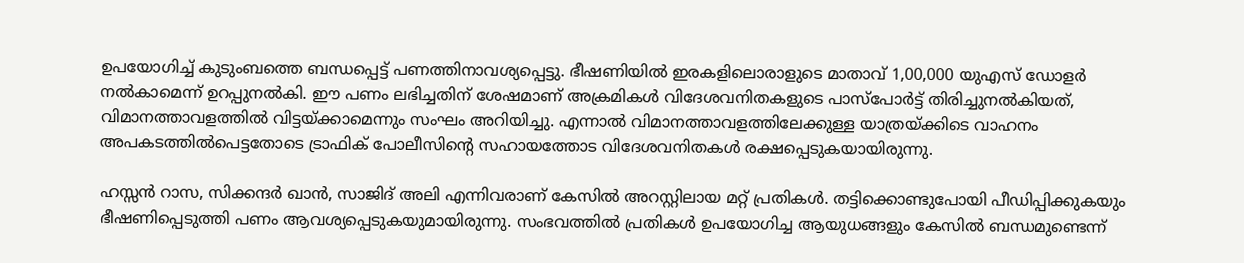ഉപയോഗിച്ച് കുടുംബത്തെ ബന്ധപ്പെട്ട് പണത്തിനാവശ്യപ്പെട്ടു. ഭീഷണിയില്‍ ഇരകളിലൊരാളുടെ മാതാവ് 1,00,000 യുഎസ് ഡോളര്‍ നല്‍കാമെന്ന് ഉറപ്പുനല്‍കി. ഈ പണം ലഭിച്ചതിന് ശേഷമാണ് അക്രമികള്‍ വിദേശവനിതകളുടെ പാസ്പോര്‍ട്ട് തിരിച്ചുനല്‍കിയത്, വിമാനത്താവളത്തില്‍ വിട്ടയ്ക്കാമെന്നും സംഘം അറിയിച്ചു. എന്നാല്‍ വിമാനത്താവളത്തിലേക്കുള്ള യാത്രയ്ക്കിടെ വാഹനം അപകടത്തില്‍പെട്ടതോടെ ട്രാഫിക് പോലീസിന്റെ സഹായത്തോട വിദേശവനിതകള്‍ രക്ഷപ്പെടുകയായിരുന്നു.

ഹസ്സന്‍ റാസ, സിക്കന്ദര്‍ ഖാന്‍, സാജിദ് അലി എന്നിവരാണ് കേസില്‍ അറസ്റ്റിലായ മറ്റ് പ്രതികള്‍. തട്ടിക്കൊണ്ടുപോയി പീഡിപ്പിക്കുകയും ഭീഷണിപ്പെടുത്തി പണം ആവശ്യപ്പെടുകയുമായിരുന്നു. സംഭവത്തില്‍ പ്രതികള്‍ ഉപയോഗിച്ച ആയുധങ്ങളും കേസില്‍ ബന്ധമുണ്ടെന്ന്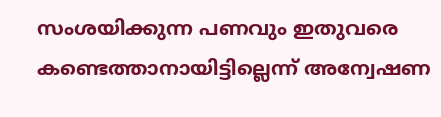സംശയിക്കുന്ന പണവും ഇതുവരെ കണ്ടെത്താനായിട്ടില്ലെന്ന് അന്വേഷണ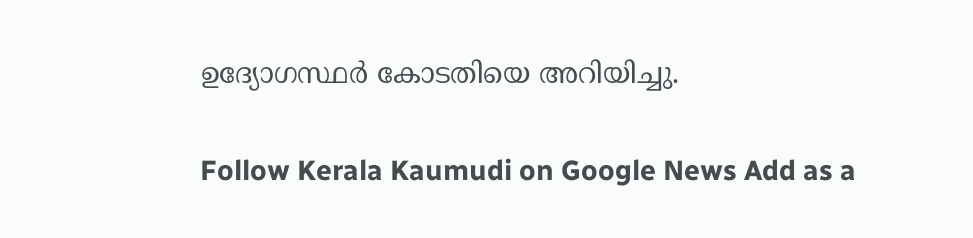ഉദ്യോഗസ്ഥര്‍ കോടതിയെ അറിയിച്ചു.

Follow Kerala Kaumudi on Google News Add as a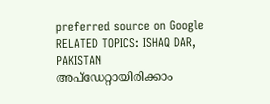preferred source on Google
RELATED TOPICS: ISHAQ DAR, PAKISTAN
അപ്ഡേറ്റായിരിക്കാം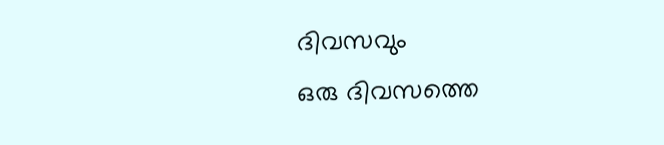ദിവസവും
ഒരു ദിവസത്തെ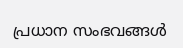പ്രധാന സംഭവങ്ങൾ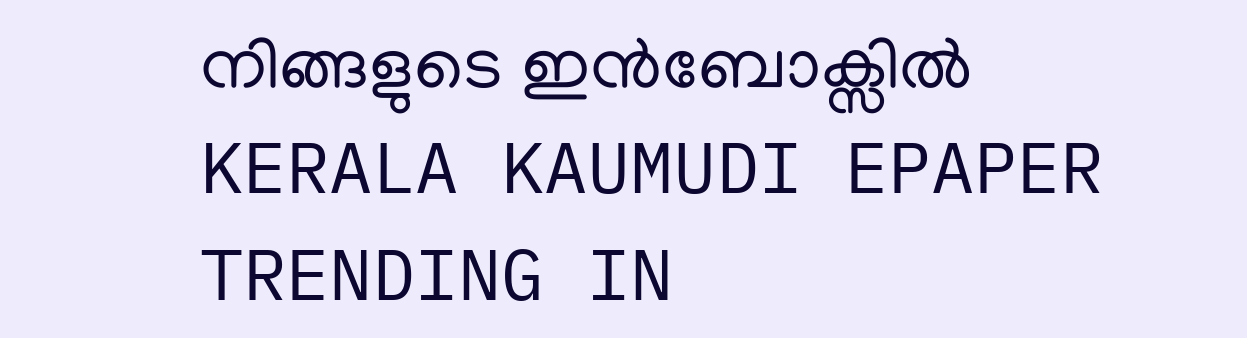നിങ്ങളുടെ ഇൻബോക്സിൽ
KERALA KAUMUDI EPAPER
TRENDING IN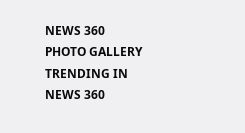NEWS 360
PHOTO GALLERY
TRENDING IN NEWS 360